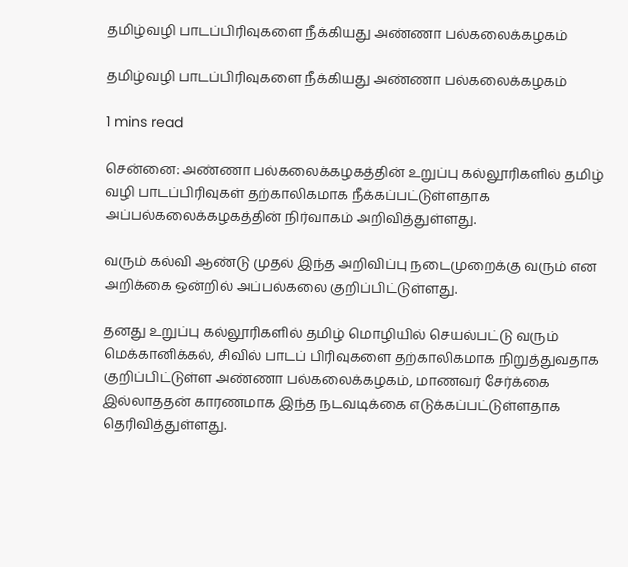தமிழ்வழி பாடப்பிரிவுகளை நீக்கியது அண்ணா பல்கலைக்கழகம்

தமிழ்வழி பாடப்பிரிவுகளை நீக்கியது அண்ணா பல்கலைக்கழகம்

1 mins read

சென்னை: அண்ணா பல்கலைக்கழகத்தின் உறுப்பு கல்லூரிகளில் தமிழ் வழி பாடப்பிரிவுகள் தற்காலிகமாக நீக்கப்பட்டுள்ளதாக அப்பல்கலைக்கழகத்தின் நிர்வாகம் அறிவித்துள்ளது.

வரும் கல்வி ஆண்டு முதல் இந்த அறிவிப்பு நடைமுறைக்கு வரும் என அறிக்கை ஒன்றில் அப்பல்கலை குறிப்பிட்டுள்ளது.

தனது உறுப்பு கல்லூரிகளில் தமிழ் மொழியில் செயல்பட்டு வரும் மெக்கானிக்கல், சிவில் பாடப் பிரிவுகளை தற்காலிகமாக நிறுத்துவதாக குறிப்பிட்டுள்ள அண்ணா பல்கலைக்கழகம், மாணவர் சேர்க்கை இல்லாததன் காரணமாக இந்த நடவடிக்கை எடுக்கப்பட்டுள்ளதாக தெரிவித்துள்ளது.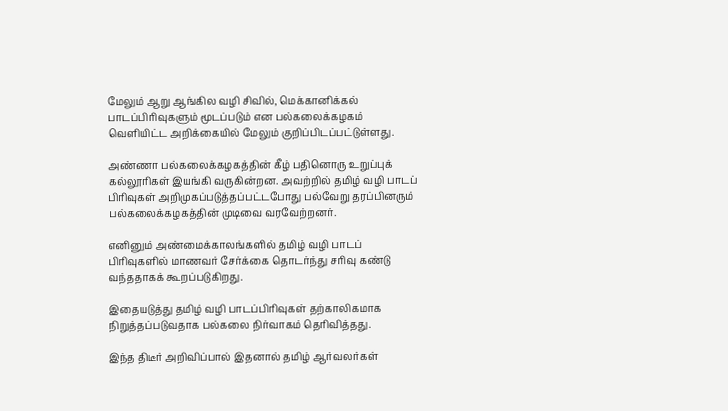மேலும் ஆறு ஆங்கில வழி சிவில், மெக்கானிக்கல் பாடப்பிரிவுகளும் மூடப்படும் என பல்கலைக்கழகம் வெளியிட்ட அறிக்கையில் மேலும் குறிப்பிடப்பட்டுள்ளது.

அண்ணா பல்கலைக்கழகத்தின் கீழ் பதினொரு உறுப்புக் கல்லூரிகள் இயங்கி வருகின்றன. அவற்றில் தமிழ் வழி பாடப் பிரிவுகள் அறிமுகப்படுத்தப்பட்டபோது பல்வேறு தரப்பினரும் பல்கலைக்கழகத்தின் முடிவை வரவேற்றனர்.

எனினும் அண்மைக்காலங்களில் தமிழ் வழி பாடப் பிரிவுகளில் மாணவர் சேர்க்கை தொடர்ந்து சரிவு கண்டு வந்ததாகக் கூறப்படுகிறது.

இதையடுத்து தமிழ் வழி பாடப்பிரிவுகள் தற்காலிகமாக நிறுத்தப்படுவதாக பல்கலை நிர்வாகம் தெரிவித்தது.

இந்த திடீர் அறிவிப்பால் இதனால் தமிழ் ஆர்வலர்கள்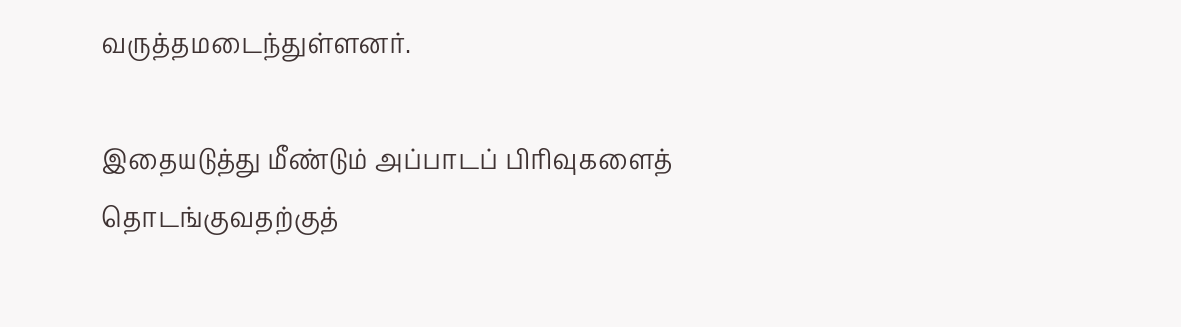வருத்தமடைந்துள்ளனர்.

இதையடுத்து மீண்டும் அப்பாடப் பிரிவுகளைத் தொடங்குவதற்குத்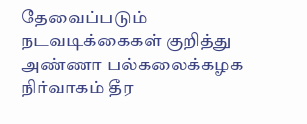தேவைப்படும் நடவடிக்கைகள் குறித்து அண்ணா பல்கலைக்கழக நிர்வாகம் தீர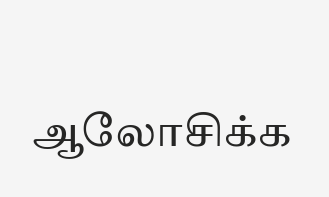ஆலோசிக்க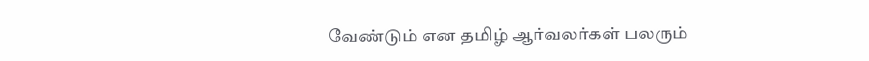வேண்டும் என தமிழ் ஆர்வலர்கள் பலரும்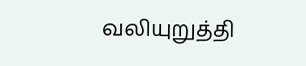வலியுறுத்தி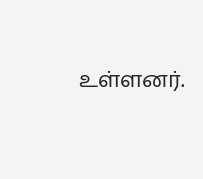உள்ளனர்.